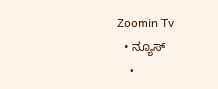Zoomin Tv
  • ನ್ಯೂಸ್
    •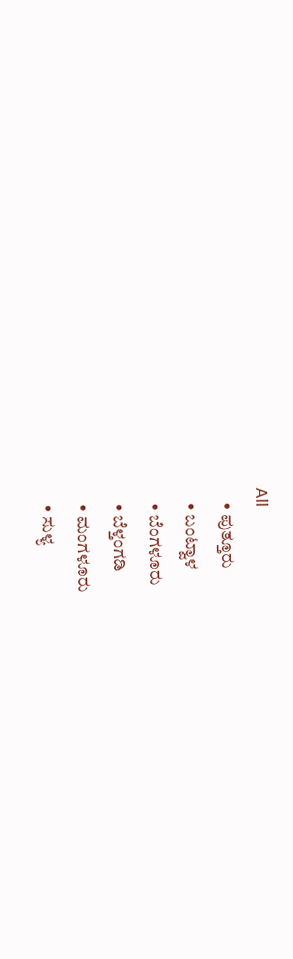All
    • ಪುತ್ತೂರು
    • ಬಂಟ್ವಾಳ
    • ಬೆಂಗಳೂರು
    • ಬೆಳ್ತಂಗಡಿ
    • ಮಂಗಳೂರು
    • ಸುಳ್ಯ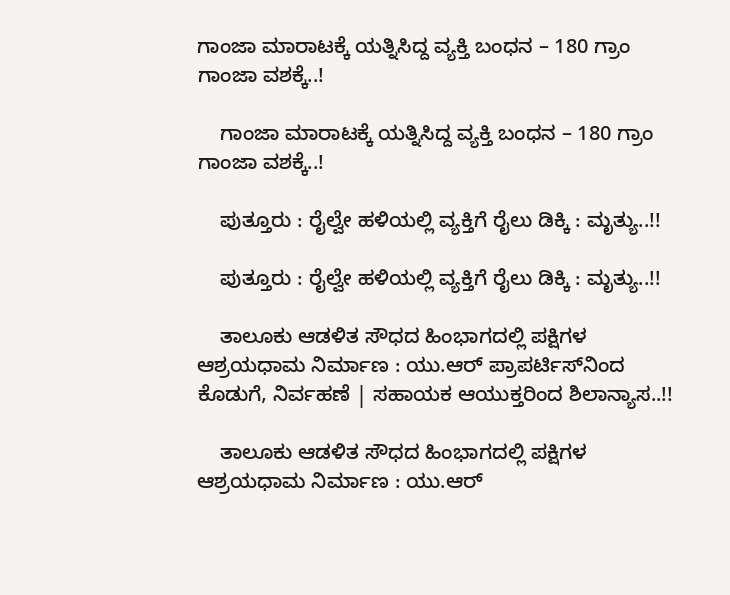ಗಾಂಜಾ ಮಾರಾಟಕ್ಕೆ ಯತ್ನಿಸಿದ್ದ ವ್ಯಕ್ತಿ ಬಂಧನ – 180 ಗ್ರಾಂ ಗಾಂಜಾ ವಶಕ್ಕೆ..!

    ಗಾಂಜಾ ಮಾರಾಟಕ್ಕೆ ಯತ್ನಿಸಿದ್ದ ವ್ಯಕ್ತಿ ಬಂಧನ – 180 ಗ್ರಾಂ ಗಾಂಜಾ ವಶಕ್ಕೆ..!

    ಪುತ್ತೂರು : ರೈಲ್ವೇ ಹಳಿಯಲ್ಲಿ ವ್ಯಕ್ತಿಗೆ ರೈಲು ಡಿಕ್ಕಿ : ಮೃತ್ಯು..!!

    ಪುತ್ತೂರು : ರೈಲ್ವೇ ಹಳಿಯಲ್ಲಿ ವ್ಯಕ್ತಿಗೆ ರೈಲು ಡಿಕ್ಕಿ : ಮೃತ್ಯು..!!

    ತಾಲೂಕು ಆಡಳಿತ ಸೌಧದ ಹಿಂಭಾಗದಲ್ಲಿ ಪಕ್ಷಿಗಳ ಆಶ್ರಯಧಾಮ ನಿರ್ಮಾಣ : ಯು.ಆರ್ ಪ್ರಾಪರ್ಟಿಸ್‌ನಿಂದ ಕೊಡುಗೆ, ನಿರ್ವಹಣೆ | ಸಹಾಯಕ ಆಯುಕ್ತರಿಂದ ಶಿಲಾನ್ಯಾಸ..!!

    ತಾಲೂಕು ಆಡಳಿತ ಸೌಧದ ಹಿಂಭಾಗದಲ್ಲಿ ಪಕ್ಷಿಗಳ ಆಶ್ರಯಧಾಮ ನಿರ್ಮಾಣ : ಯು.ಆರ್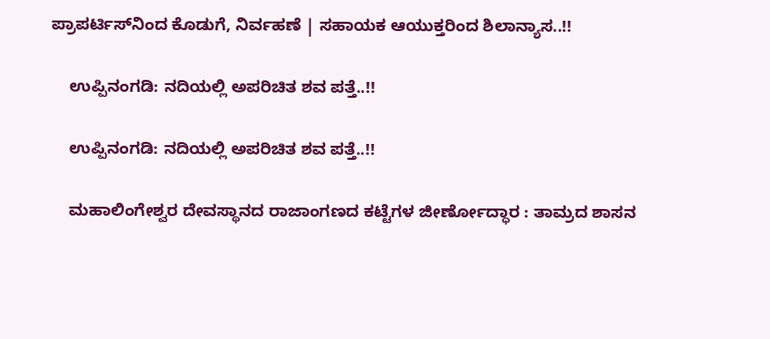ಪ್ರಾಪರ್ಟಿಸ್‌ನಿಂದ ಕೊಡುಗೆ, ನಿರ್ವಹಣೆ | ಸಹಾಯಕ ಆಯುಕ್ತರಿಂದ ಶಿಲಾನ್ಯಾಸ..!!

    ಉಪ್ಪಿನಂಗಡಿ: ನದಿಯಲ್ಲಿ ಅಪರಿಚಿತ ಶವ ಪತ್ತೆ..!!

    ಉಪ್ಪಿನಂಗಡಿ: ನದಿಯಲ್ಲಿ ಅಪರಿಚಿತ ಶವ ಪತ್ತೆ..!!

    ಮಹಾಲಿಂಗೇಶ್ವರ ದೇವಸ್ಥಾನದ ರಾಜಾಂಗಣದ ಕಟ್ಟೆಗಳ ಜೀರ್ಣೋದ್ಧಾರ : ತಾಮ್ರದ ಶಾಸನ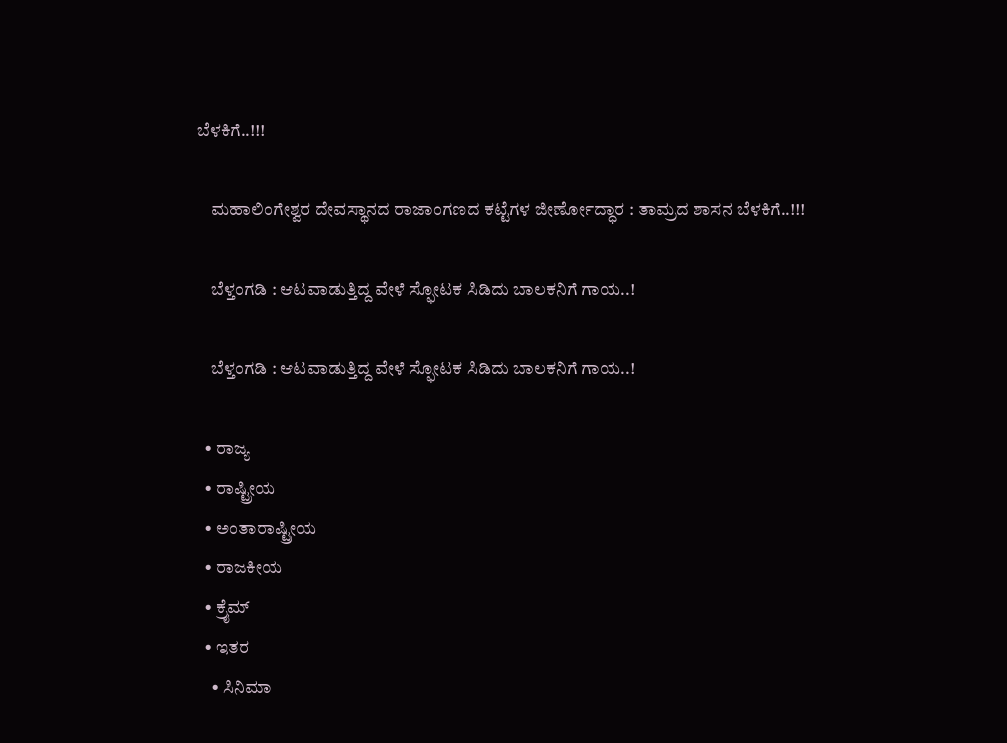ಬೆಳಕಿಗೆ..!!!

    ಮಹಾಲಿಂಗೇಶ್ವರ ದೇವಸ್ಥಾನದ ರಾಜಾಂಗಣದ ಕಟ್ಟೆಗಳ ಜೀರ್ಣೋದ್ಧಾರ : ತಾಮ್ರದ ಶಾಸನ ಬೆಳಕಿಗೆ..!!!

    ಬೆಳ್ತಂಗಡಿ : ಆಟವಾಡುತ್ತಿದ್ದ ವೇಳೆ ಸ್ಫೋಟಕ ಸಿಡಿದು ಬಾಲಕನಿಗೆ ಗಾಯ..!

    ಬೆಳ್ತಂಗಡಿ : ಆಟವಾಡುತ್ತಿದ್ದ ವೇಳೆ ಸ್ಫೋಟಕ ಸಿಡಿದು ಬಾಲಕನಿಗೆ ಗಾಯ..!

  • ರಾಜ್ಯ
  • ರಾಷ್ಟ್ರೀಯ
  • ಅಂತಾರಾಷ್ಟ್ರೀಯ
  • ರಾಜಕೀಯ
  • ಕ್ರೈಮ್
  • ಇತರ
    • ಸಿನಿಮಾ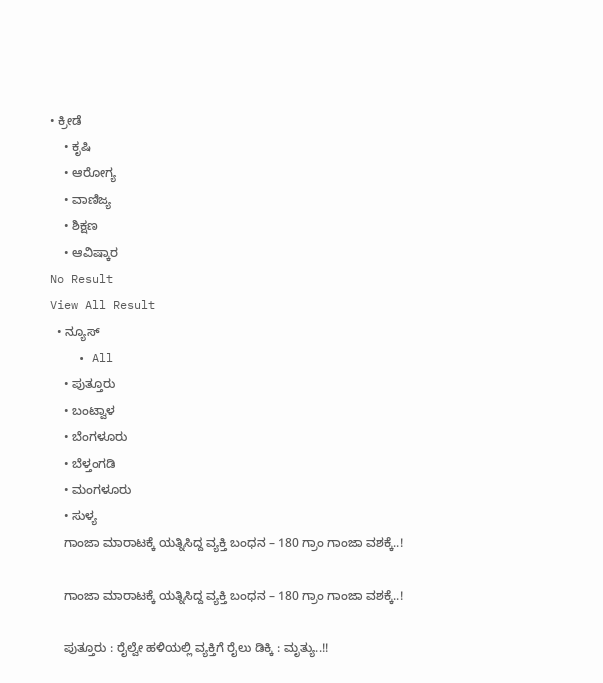• ಕ್ರೀಡೆ
    • ಕೃಷಿ
    • ಆರೋಗ್ಯ
    • ವಾಣಿಜ್ಯ
    • ಶಿಕ್ಷಣ
    • ಆವಿಷ್ಕಾರ
No Result
View All Result
  • ನ್ಯೂಸ್
    • All
    • ಪುತ್ತೂರು
    • ಬಂಟ್ವಾಳ
    • ಬೆಂಗಳೂರು
    • ಬೆಳ್ತಂಗಡಿ
    • ಮಂಗಳೂರು
    • ಸುಳ್ಯ
    ಗಾಂಜಾ ಮಾರಾಟಕ್ಕೆ ಯತ್ನಿಸಿದ್ದ ವ್ಯಕ್ತಿ ಬಂಧನ – 180 ಗ್ರಾಂ ಗಾಂಜಾ ವಶಕ್ಕೆ..!

    ಗಾಂಜಾ ಮಾರಾಟಕ್ಕೆ ಯತ್ನಿಸಿದ್ದ ವ್ಯಕ್ತಿ ಬಂಧನ – 180 ಗ್ರಾಂ ಗಾಂಜಾ ವಶಕ್ಕೆ..!

    ಪುತ್ತೂರು : ರೈಲ್ವೇ ಹಳಿಯಲ್ಲಿ ವ್ಯಕ್ತಿಗೆ ರೈಲು ಡಿಕ್ಕಿ : ಮೃತ್ಯು..!!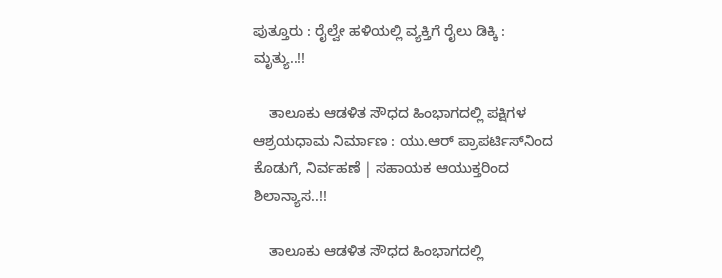ಪುತ್ತೂರು : ರೈಲ್ವೇ ಹಳಿಯಲ್ಲಿ ವ್ಯಕ್ತಿಗೆ ರೈಲು ಡಿಕ್ಕಿ : ಮೃತ್ಯು..!!

    ತಾಲೂಕು ಆಡಳಿತ ಸೌಧದ ಹಿಂಭಾಗದಲ್ಲಿ ಪಕ್ಷಿಗಳ ಆಶ್ರಯಧಾಮ ನಿರ್ಮಾಣ : ಯು.ಆರ್ ಪ್ರಾಪರ್ಟಿಸ್‌ನಿಂದ ಕೊಡುಗೆ, ನಿರ್ವಹಣೆ | ಸಹಾಯಕ ಆಯುಕ್ತರಿಂದ ಶಿಲಾನ್ಯಾಸ..!!

    ತಾಲೂಕು ಆಡಳಿತ ಸೌಧದ ಹಿಂಭಾಗದಲ್ಲಿ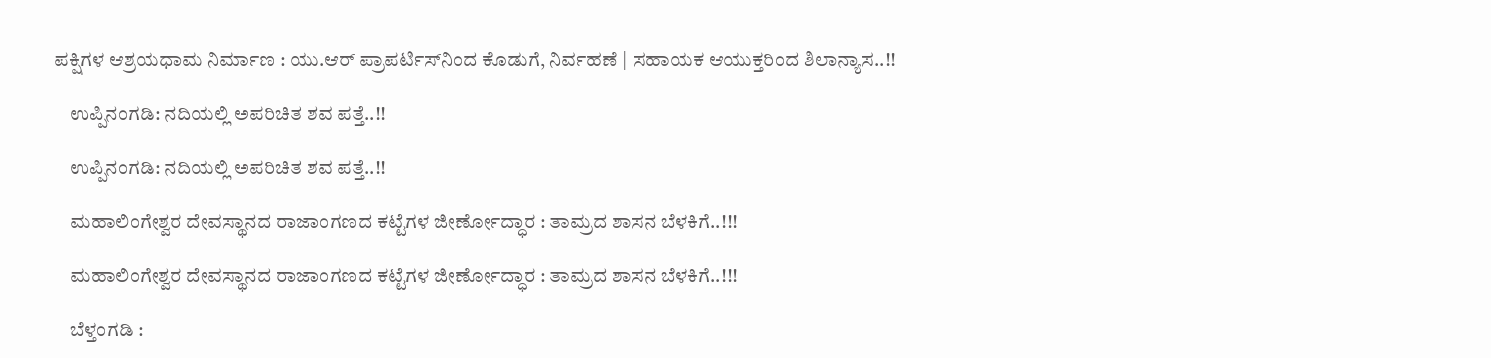ಪಕ್ಷಿಗಳ ಆಶ್ರಯಧಾಮ ನಿರ್ಮಾಣ : ಯು.ಆರ್ ಪ್ರಾಪರ್ಟಿಸ್‌ನಿಂದ ಕೊಡುಗೆ, ನಿರ್ವಹಣೆ | ಸಹಾಯಕ ಆಯುಕ್ತರಿಂದ ಶಿಲಾನ್ಯಾಸ..!!

    ಉಪ್ಪಿನಂಗಡಿ: ನದಿಯಲ್ಲಿ ಅಪರಿಚಿತ ಶವ ಪತ್ತೆ..!!

    ಉಪ್ಪಿನಂಗಡಿ: ನದಿಯಲ್ಲಿ ಅಪರಿಚಿತ ಶವ ಪತ್ತೆ..!!

    ಮಹಾಲಿಂಗೇಶ್ವರ ದೇವಸ್ಥಾನದ ರಾಜಾಂಗಣದ ಕಟ್ಟೆಗಳ ಜೀರ್ಣೋದ್ಧಾರ : ತಾಮ್ರದ ಶಾಸನ ಬೆಳಕಿಗೆ..!!!

    ಮಹಾಲಿಂಗೇಶ್ವರ ದೇವಸ್ಥಾನದ ರಾಜಾಂಗಣದ ಕಟ್ಟೆಗಳ ಜೀರ್ಣೋದ್ಧಾರ : ತಾಮ್ರದ ಶಾಸನ ಬೆಳಕಿಗೆ..!!!

    ಬೆಳ್ತಂಗಡಿ :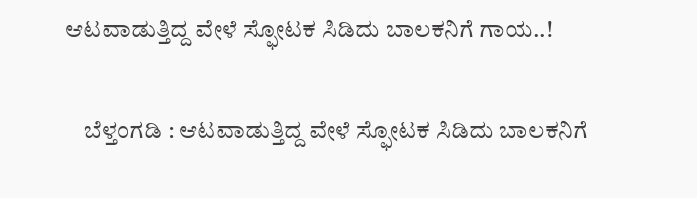ಆಟವಾಡುತ್ತಿದ್ದ ವೇಳೆ ಸ್ಫೋಟಕ ಸಿಡಿದು ಬಾಲಕನಿಗೆ ಗಾಯ..!

    ಬೆಳ್ತಂಗಡಿ : ಆಟವಾಡುತ್ತಿದ್ದ ವೇಳೆ ಸ್ಫೋಟಕ ಸಿಡಿದು ಬಾಲಕನಿಗೆ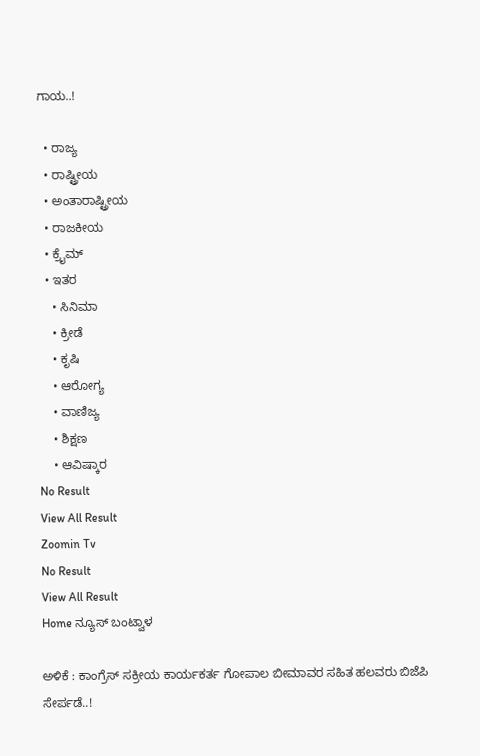ಗಾಯ..!

  • ರಾಜ್ಯ
  • ರಾಷ್ಟ್ರೀಯ
  • ಅಂತಾರಾಷ್ಟ್ರೀಯ
  • ರಾಜಕೀಯ
  • ಕ್ರೈಮ್
  • ಇತರ
    • ಸಿನಿಮಾ
    • ಕ್ರೀಡೆ
    • ಕೃಷಿ
    • ಆರೋಗ್ಯ
    • ವಾಣಿಜ್ಯ
    • ಶಿಕ್ಷಣ
    • ಆವಿಷ್ಕಾರ
No Result
View All Result
Zoomin Tv
No Result
View All Result
Home ನ್ಯೂಸ್ ಬಂಟ್ವಾಳ

ಅಳಿಕೆ : ಕಾಂಗ್ರೆಸ್ ಸಕ್ರೀಯ ಕಾರ್ಯಕರ್ತ ಗೋಪಾಲ ಬೀಮಾವರ ಸಹಿತ ಹಲವರು ಬಿಜೆಪಿ ಸೇರ್ಪಡೆ..!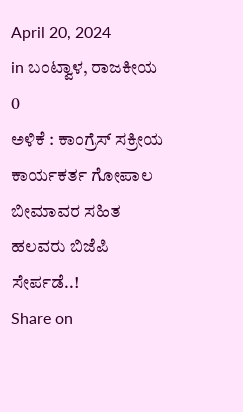April 20, 2024
in ಬಂಟ್ವಾಳ, ರಾಜಕೀಯ
0
ಅಳಿಕೆ : ಕಾಂಗ್ರೆಸ್ ಸಕ್ರೀಯ ಕಾರ್ಯಕರ್ತ ಗೋಪಾಲ ಬೀಮಾವರ ಸಹಿತ ಹಲವರು ಬಿಜೆಪಿ ಸೇರ್ಪಡೆ..!
Share on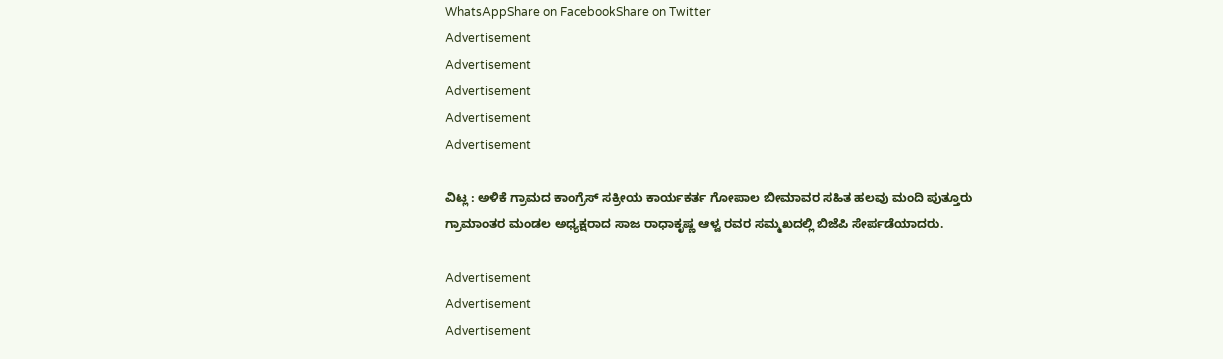WhatsAppShare on FacebookShare on Twitter
Advertisement
Advertisement
Advertisement
Advertisement
Advertisement

ವಿಟ್ಲ : ಅಳಿಕೆ ಗ್ರಾಮದ ಕಾಂಗ್ರೆಸ್ ಸಕ್ರೀಯ ಕಾರ್ಯಕರ್ತ ಗೋಪಾಲ ಬೀಮಾವರ ಸಹಿತ ಹಲವು ಮಂದಿ ಪುತ್ತೂರು ಗ್ರಾಮಾಂತರ ಮಂಡಲ ಅಧ್ಯಕ್ಷರಾದ ಸಾಜ ರಾಧಾಕೃಷ್ಣ ಆಳ್ವ ರವರ ಸಮ್ಮಖದಲ್ಲಿ ಬಿಜೆಪಿ ಸೇರ್ಪಡೆಯಾದರು.

Advertisement
Advertisement
Advertisement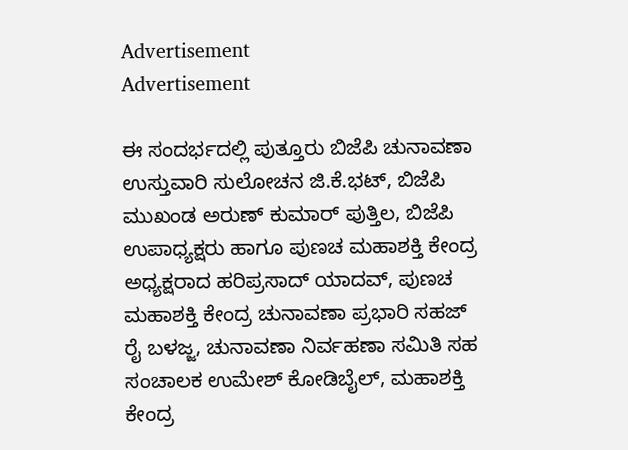Advertisement
Advertisement

ಈ ಸಂದರ್ಭದಲ್ಲಿ ಪುತ್ತೂರು ಬಿಜೆಪಿ ಚುನಾವಣಾ ಉಸ್ತುವಾರಿ ಸುಲೋಚನ ಜಿ.ಕೆ.ಭಟ್, ಬಿಜೆಪಿ ಮುಖಂಡ ಅರುಣ್ ಕುಮಾರ್ ಪುತ್ತಿಲ, ಬಿಜೆಪಿ ಉಪಾಧ್ಯಕ್ಷರು ಹಾಗೂ ಪುಣಚ ಮಹಾಶಕ್ತಿ ಕೇಂದ್ರ ಅಧ್ಯಕ್ಷರಾದ ಹರಿಪ್ರಸಾದ್ ಯಾದವ್, ಪುಣಚ ಮಹಾಶಕ್ತಿ ಕೇಂದ್ರ ಚುನಾವಣಾ ಪ್ರಭಾರಿ ಸಹಜ್ ರೈ ಬಳಜ್ಜ, ಚುನಾವಣಾ ನಿರ್ವಹಣಾ ಸಮಿತಿ ಸಹ ಸಂಚಾಲಕ ಉಮೇಶ್ ಕೋಡಿಬೈಲ್, ಮಹಾಶಕ್ತಿ ಕೇಂದ್ರ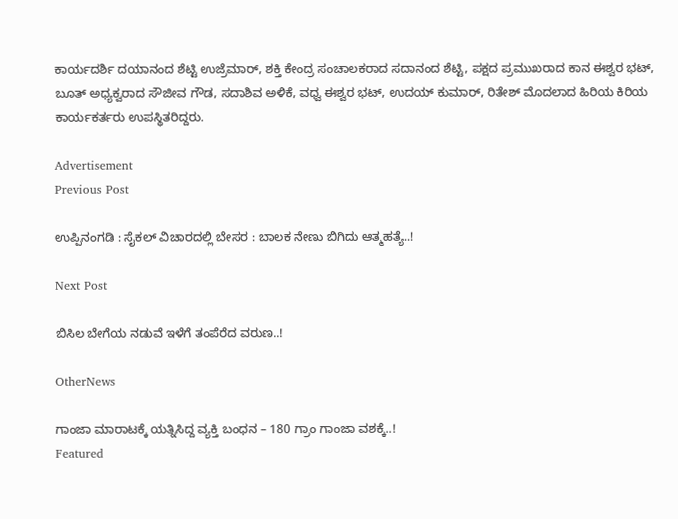ಕಾರ್ಯದರ್ಶಿ ದಯಾನಂದ ಶೆಟ್ಟಿ ಉಜ್ರೆಮಾರ್, ಶಕ್ತಿ ಕೇಂದ್ರ ಸಂಚಾಲಕರಾದ ಸದಾನಂದ ಶೆಟ್ಟಿ, ಪಕ್ಷದ ಪ್ರಮುಖರಾದ ಕಾನ ಈಶ್ವರ ಭಟ್, ಬೂತ್ ಅಧ್ಯಕ್ವರಾದ ಸೌಜೀವ ಗೌಡ, ಸದಾಶಿವ ಅಳಿಕೆ, ವಧ್ವ ಈಶ್ವರ ಭಟ್, ಉದಯ್ ಕುಮಾರ್, ರಿತೇಶ್ ಮೊದಲಾದ ಹಿರಿಯ ಕಿರಿಯ ಕಾರ್ಯಕರ್ತರು ಉಪಸ್ಥಿತರಿದ್ದರು.

Advertisement
Previous Post

ಉಪ್ಪಿನಂಗಡಿ : ಸೈಕಲ್ ವಿಚಾರದಲ್ಲಿ ಬೇಸರ : ಬಾಲಕ ನೇಣು ಬಿಗಿದು ಆತ್ಮಹತ್ಯೆ..!

Next Post

ಬಿಸಿಲ ಬೇಗೆಯ ನಡುವೆ ಇಳೆಗೆ ತಂಪೆರೆದ ವರುಣ..!

OtherNews

ಗಾಂಜಾ ಮಾರಾಟಕ್ಕೆ ಯತ್ನಿಸಿದ್ದ ವ್ಯಕ್ತಿ ಬಂಧನ – 180 ಗ್ರಾಂ ಗಾಂಜಾ ವಶಕ್ಕೆ..!
Featured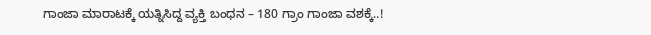ಗಾಂಜಾ ಮಾರಾಟಕ್ಕೆ ಯತ್ನಿಸಿದ್ದ ವ್ಯಕ್ತಿ ಬಂಧನ – 180 ಗ್ರಾಂ ಗಾಂಜಾ ವಶಕ್ಕೆ..!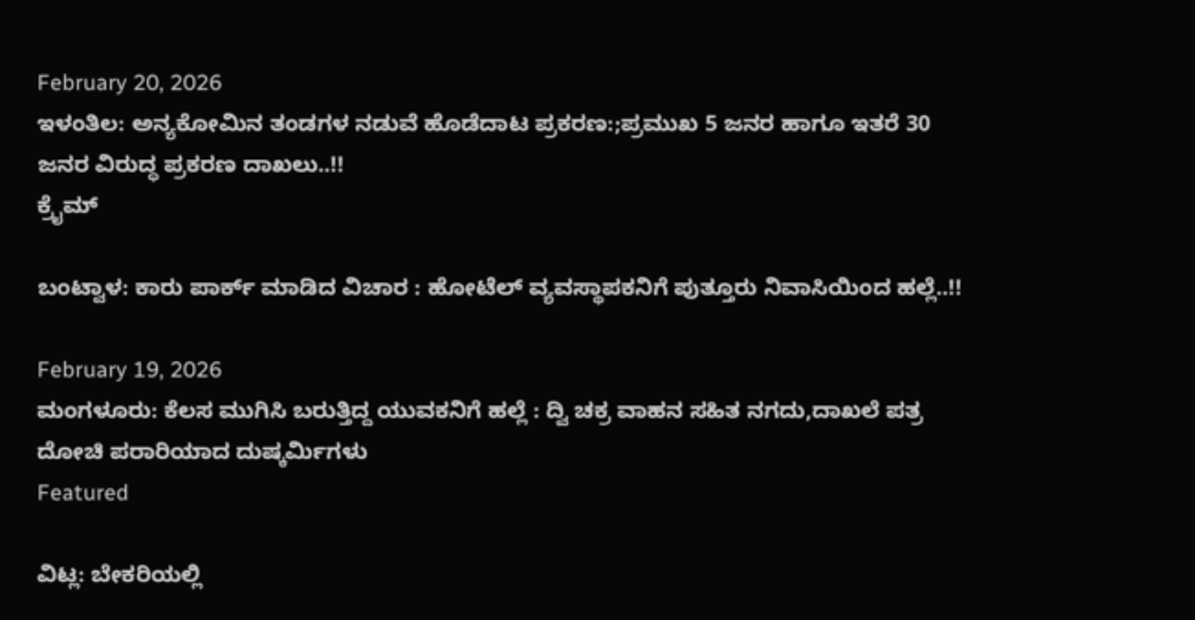February 20, 2026
ಇಳಂತಿಲ: ಅನ್ಯಕೋಮಿನ ತಂಡಗಳ ನಡುವೆ ಹೊಡೆದಾಟ ಪ್ರಕರಣ:;ಪ್ರಮುಖ 5 ಜನರ ಹಾಗೂ ಇತರೆ 30 ಜನರ ವಿರುದ್ಧ ಪ್ರಕರಣ ದಾಖಲು..!!
ಕ್ರೈಮ್

ಬಂಟ್ವಾಳ: ಕಾರು ಪಾರ್ಕ್ ಮಾಡಿದ ವಿಚಾರ : ಹೋಟೆಲ್ ವ್ಯವಸ್ಥಾಪಕನಿಗೆ ಪುತ್ತೂರು ನಿವಾಸಿಯಿಂದ ಹಲ್ಲೆ..!!

February 19, 2026
ಮಂಗಳೂರು: ಕೆಲಸ ಮುಗಿಸಿ ಬರುತ್ತಿದ್ದ ಯುವಕನಿಗೆ ಹಲ್ಲೆ : ದ್ವಿ ಚಕ್ರ ವಾಹನ ಸಹಿತ ನಗದು,ದಾಖಲೆ ಪತ್ರ ದೋಚಿ ಪರಾರಿಯಾದ ದುಷ್ಕರ್ಮಿಗಳು
Featured

ವಿಟ್ಲ: ಬೇಕರಿಯಲ್ಲಿ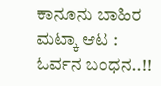ಕಾನೂನು ಬಾಹಿರ ಮಟ್ಕಾ ಆಟ : ಓರ್ವನ ಬಂಧನ..!!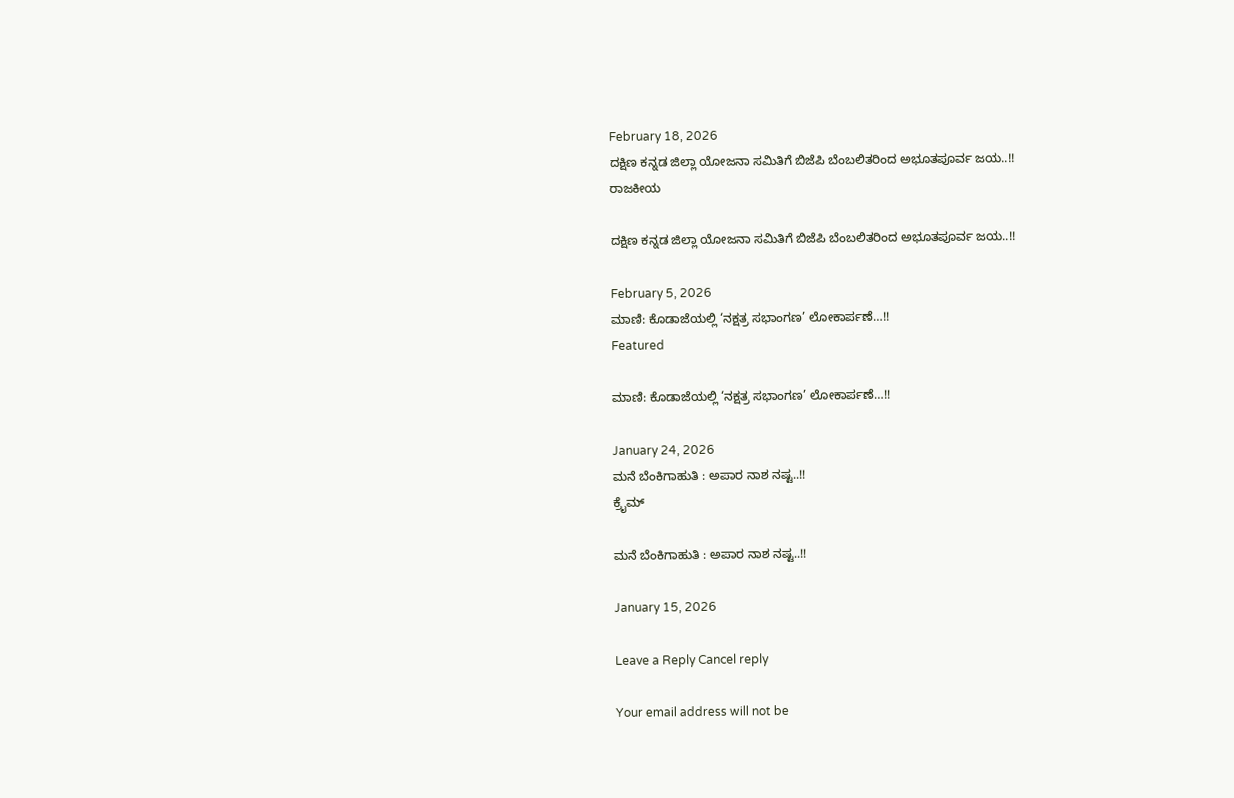February 18, 2026
ದಕ್ಷಿಣ ಕನ್ನಡ ಜಿಲ್ಲಾ ಯೋಜನಾ ಸಮಿತಿಗೆ ಬಿಜೆಪಿ ಬೆಂಬಲಿತರಿಂದ ಅಭೂತಪೂರ್ವ ಜಯ..!!
ರಾಜಕೀಯ

ದಕ್ಷಿಣ ಕನ್ನಡ ಜಿಲ್ಲಾ ಯೋಜನಾ ಸಮಿತಿಗೆ ಬಿಜೆಪಿ ಬೆಂಬಲಿತರಿಂದ ಅಭೂತಪೂರ್ವ ಜಯ..!!

February 5, 2026
ಮಾಣಿ: ಕೊಡಾಜೆಯಲ್ಲಿ ‘ನಕ್ಷತ್ರ ಸಭಾಂಗಣ’ ಲೋಕಾರ್ಪಣೆ…!!
Featured

ಮಾಣಿ: ಕೊಡಾಜೆಯಲ್ಲಿ ‘ನಕ್ಷತ್ರ ಸಭಾಂಗಣ’ ಲೋಕಾರ್ಪಣೆ…!!

January 24, 2026
ಮನೆ ಬೆಂಕಿಗಾಹುತಿ : ಅಪಾರ ನಾಶ ನಷ್ಟ..!!
ಕ್ರೈಮ್

ಮನೆ ಬೆಂಕಿಗಾಹುತಿ : ಅಪಾರ ನಾಶ ನಷ್ಟ..!!

January 15, 2026

Leave a Reply Cancel reply

Your email address will not be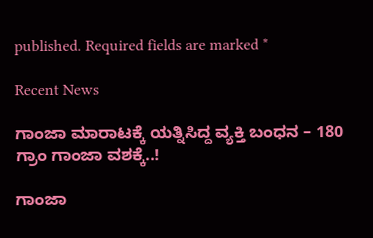published. Required fields are marked *

Recent News

ಗಾಂಜಾ ಮಾರಾಟಕ್ಕೆ ಯತ್ನಿಸಿದ್ದ ವ್ಯಕ್ತಿ ಬಂಧನ – 180 ಗ್ರಾಂ ಗಾಂಜಾ ವಶಕ್ಕೆ..!

ಗಾಂಜಾ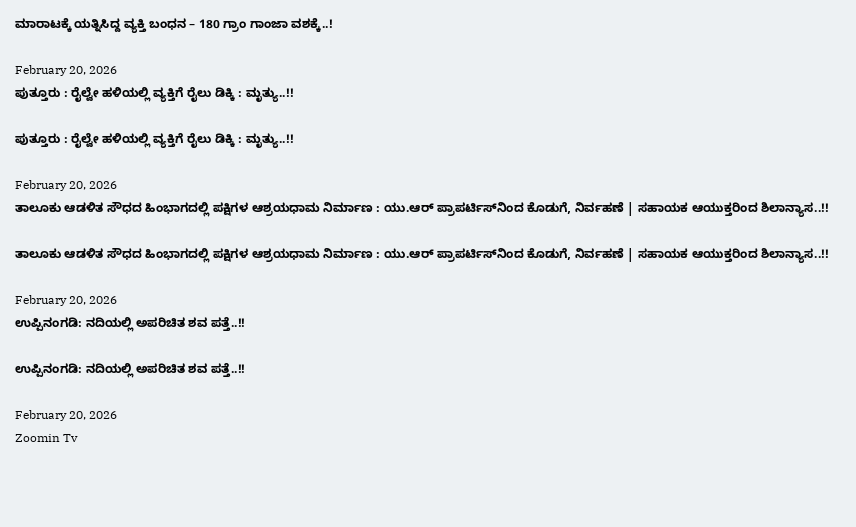ಮಾರಾಟಕ್ಕೆ ಯತ್ನಿಸಿದ್ದ ವ್ಯಕ್ತಿ ಬಂಧನ – 180 ಗ್ರಾಂ ಗಾಂಜಾ ವಶಕ್ಕೆ..!

February 20, 2026
ಪುತ್ತೂರು : ರೈಲ್ವೇ ಹಳಿಯಲ್ಲಿ ವ್ಯಕ್ತಿಗೆ ರೈಲು ಡಿಕ್ಕಿ : ಮೃತ್ಯು..!!

ಪುತ್ತೂರು : ರೈಲ್ವೇ ಹಳಿಯಲ್ಲಿ ವ್ಯಕ್ತಿಗೆ ರೈಲು ಡಿಕ್ಕಿ : ಮೃತ್ಯು..!!

February 20, 2026
ತಾಲೂಕು ಆಡಳಿತ ಸೌಧದ ಹಿಂಭಾಗದಲ್ಲಿ ಪಕ್ಷಿಗಳ ಆಶ್ರಯಧಾಮ ನಿರ್ಮಾಣ : ಯು.ಆರ್ ಪ್ರಾಪರ್ಟಿಸ್‌ನಿಂದ ಕೊಡುಗೆ, ನಿರ್ವಹಣೆ | ಸಹಾಯಕ ಆಯುಕ್ತರಿಂದ ಶಿಲಾನ್ಯಾಸ..!!

ತಾಲೂಕು ಆಡಳಿತ ಸೌಧದ ಹಿಂಭಾಗದಲ್ಲಿ ಪಕ್ಷಿಗಳ ಆಶ್ರಯಧಾಮ ನಿರ್ಮಾಣ : ಯು.ಆರ್ ಪ್ರಾಪರ್ಟಿಸ್‌ನಿಂದ ಕೊಡುಗೆ, ನಿರ್ವಹಣೆ | ಸಹಾಯಕ ಆಯುಕ್ತರಿಂದ ಶಿಲಾನ್ಯಾಸ..!!

February 20, 2026
ಉಪ್ಪಿನಂಗಡಿ: ನದಿಯಲ್ಲಿ ಅಪರಿಚಿತ ಶವ ಪತ್ತೆ..!!

ಉಪ್ಪಿನಂಗಡಿ: ನದಿಯಲ್ಲಿ ಅಪರಿಚಿತ ಶವ ಪತ್ತೆ..!!

February 20, 2026
Zoomin Tv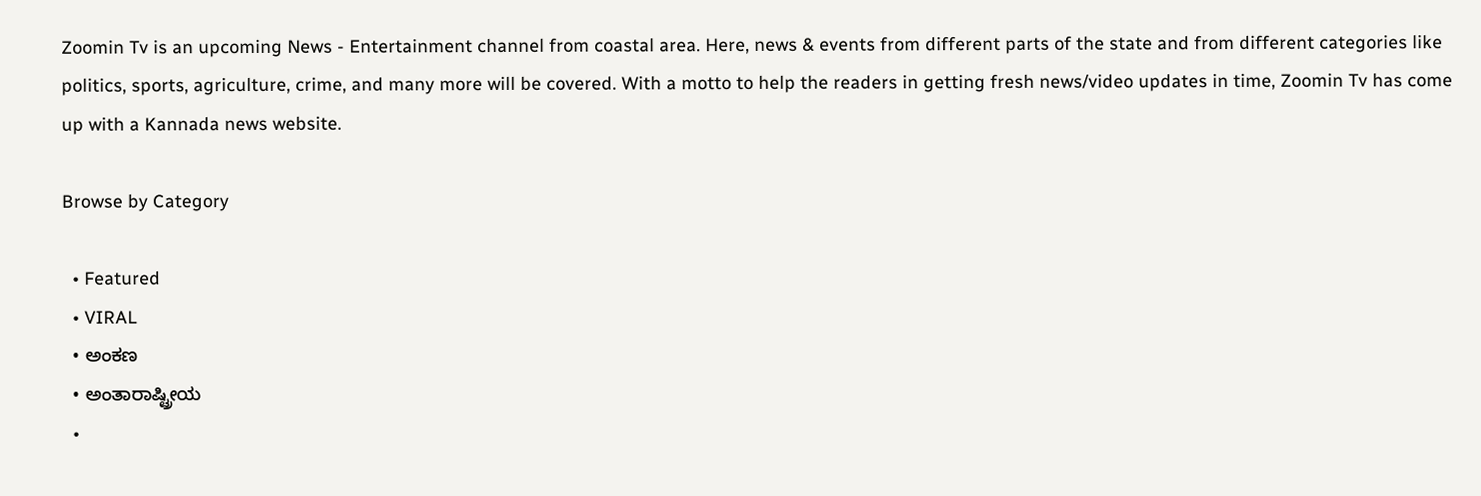Zoomin Tv is an upcoming News - Entertainment channel from coastal area. Here, news & events from different parts of the state and from different categories like politics, sports, agriculture, crime, and many more will be covered. With a motto to help the readers in getting fresh news/video updates in time, Zoomin Tv has come up with a Kannada news website.

Browse by Category

  • Featured
  • VIRAL
  • ಅಂಕಣ
  • ಅಂತಾರಾಷ್ಟ್ರೀಯ
  •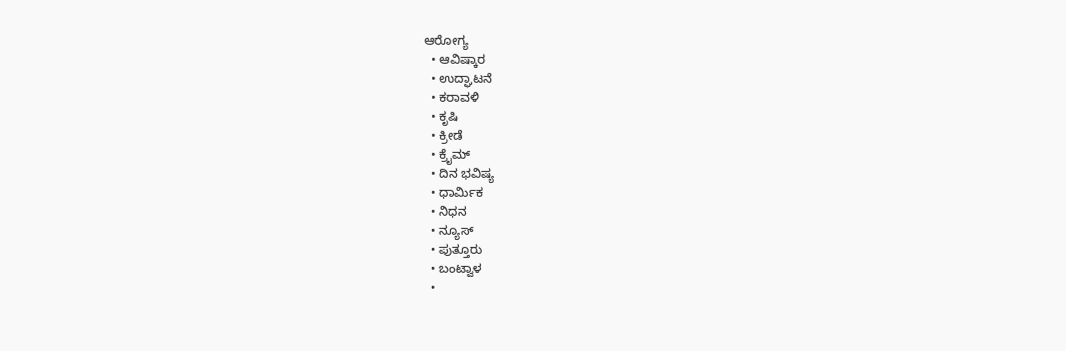ಆರೋಗ್ಯ
  • ಆವಿಷ್ಕಾರ
  • ಉದ್ಘಾಟನೆ
  • ಕರಾವಳಿ
  • ಕೃಷಿ
  • ಕ್ರೀಡೆ
  • ಕ್ರೈಮ್
  • ದಿನ ಭವಿಷ್ಯ
  • ಧಾರ್ಮಿಕ
  • ನಿಧನ
  • ನ್ಯೂಸ್
  • ಪುತ್ತೂರು
  • ಬಂಟ್ವಾಳ
  •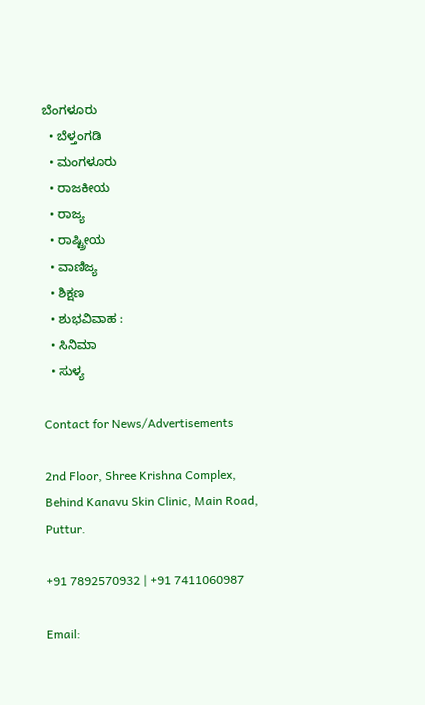ಬೆಂಗಳೂರು
  • ಬೆಳ್ತಂಗಡಿ
  • ಮಂಗಳೂರು
  • ರಾಜಕೀಯ
  • ರಾಜ್ಯ
  • ರಾಷ್ಟ್ರೀಯ
  • ವಾಣಿಜ್ಯ
  • ಶಿಕ್ಷಣ
  • ಶುಭವಿವಾಹ :
  • ಸಿನಿಮಾ
  • ಸುಳ್ಯ

Contact for News/Advertisements

2nd Floor, Shree Krishna Complex,
Behind Kanavu Skin Clinic, Main Road, Puttur.

+91 7892570932 | +91 7411060987

Email: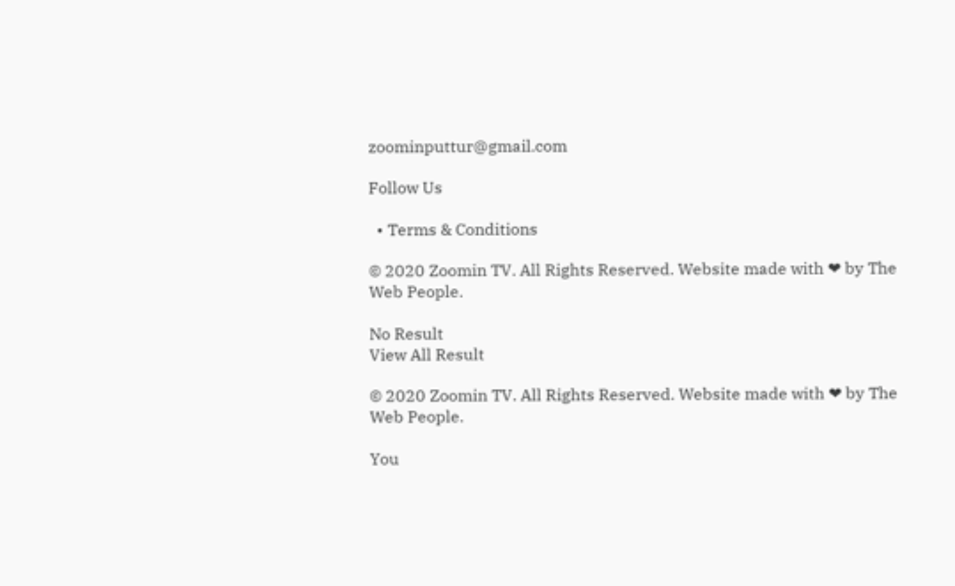zoominputtur@gmail.com

Follow Us

  • Terms & Conditions

© 2020 Zoomin TV. All Rights Reserved. Website made with ❤ by The Web People.

No Result
View All Result

© 2020 Zoomin TV. All Rights Reserved. Website made with ❤ by The Web People.

You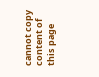cannot copy content of this page